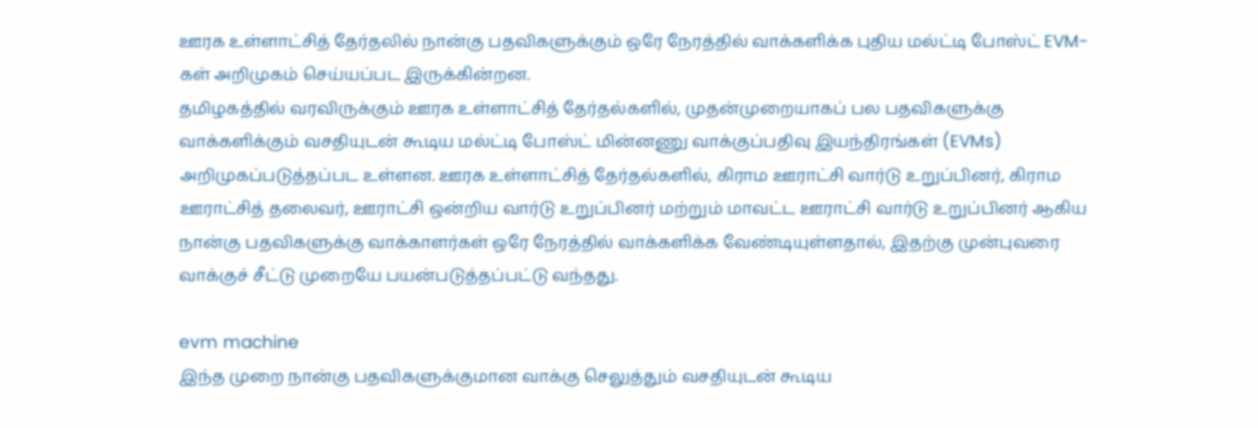ஊரக உள்ளாட்சித் தேர்தலில் நான்கு பதவிகளுக்கும் ஒரே நேரத்தில் வாக்களிக்க புதிய மல்ட்டி போஸ்ட் EVM-கள் அறிமுகம் செய்யப்பட இருக்கின்றன.
தமிழகத்தில் வரவிருக்கும் ஊரக உள்ளாட்சித் தேர்தல்களில், முதன்முறையாகப் பல பதவிகளுக்கு வாக்களிக்கும் வசதியுடன் கூடிய மல்ட்டி போஸ்ட் மின்னணு வாக்குப்பதிவு இயந்திரங்கள் (EVMs) அறிமுகப்படுத்தப்பட உள்ளன. ஊரக உள்ளாட்சித் தேர்தல்களில், கிராம ஊராட்சி வார்டு உறுப்பினர், கிராம ஊராட்சித் தலைவர், ஊராட்சி ஒன்றிய வார்டு உறுப்பினர் மற்றும் மாவட்ட ஊராட்சி வார்டு உறுப்பினர் ஆகிய நான்கு பதவிகளுக்கு வாக்காளர்கள் ஒரே நேரத்தில் வாக்களிக்க வேண்டியுள்ளதால், இதற்கு முன்புவரை வாக்குச் சீட்டு முறையே பயன்படுத்தப்பட்டு வந்தது.

evm machine
இந்த முறை நான்கு பதவிகளுக்குமான வாக்கு செலுத்தும் வசதியுடன் கூடிய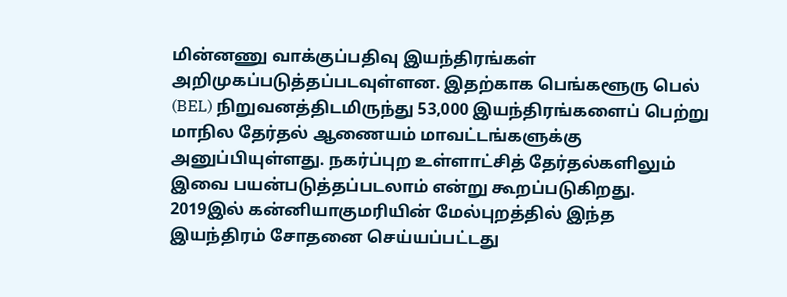மின்னணு வாக்குப்பதிவு இயந்திரங்கள் அறிமுகப்படுத்தப்படவுள்ளன. இதற்காக பெங்களூரு பெல் (BEL) நிறுவனத்திடமிருந்து 53,000 இயந்திரங்களைப் பெற்று மாநில தேர்தல் ஆணையம் மாவட்டங்களுக்கு அனுப்பியுள்ளது. நகர்ப்புற உள்ளாட்சித் தேர்தல்களிலும் இவை பயன்படுத்தப்படலாம் என்று கூறப்படுகிறது. 2019இல் கன்னியாகுமரியின் மேல்புறத்தில் இந்த இயந்திரம் சோதனை செய்யப்பட்டது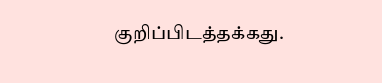குறிப்பிடத்தக்கது.